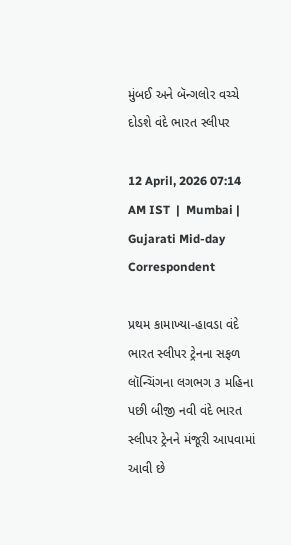મુંબઈ અને બૅન્ગલોર વચ્ચે દોડશે વંદે ભારત સ્લીપર

12 April, 2026 07:14 AM IST  |  Mumbai | Gujarati Mid-day Correspondent

પ્રથમ કામાખ્યા-હાવડા વંદે ભારત સ્લીપર ટ્રેનના સફળ લૉન્ચિંગના લગભગ ૩ મહિના પછી બીજી નવી વંદે ભારત સ્લીપર ટ્રેનને મંજૂરી આપવામાં આવી છે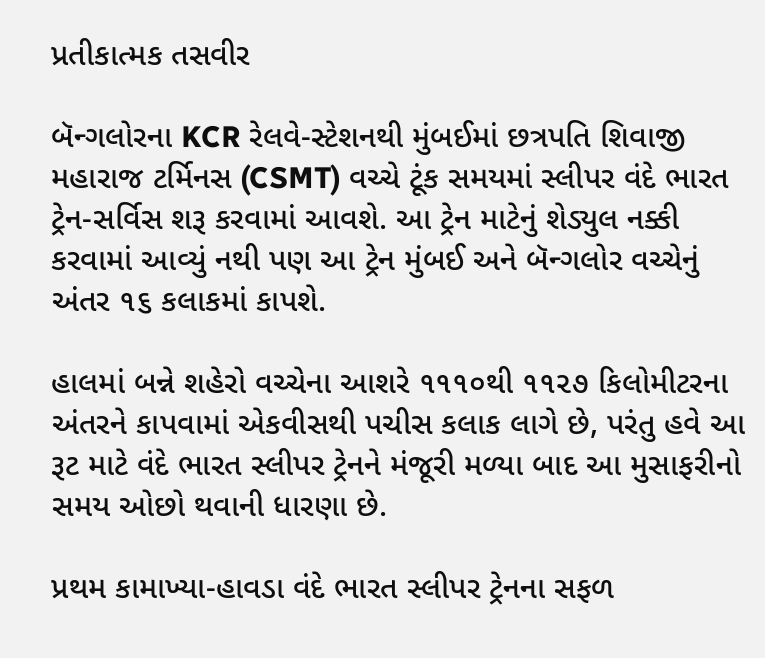પ્રતીકાત્મક તસવીર

બૅન્ગલોરના KCR રેલવે-સ્ટેશનથી મુંબઈમાં છત્રપતિ શિવાજી મહારાજ ટર્મિનસ (CSMT) વચ્ચે ટૂંક સમયમાં સ્લીપર વંદે ભારત ટ્રેન-સર્વિસ શરૂ કરવામાં આવશે. આ ટ્રેન માટેનું શેડ્યુલ નક્કી કરવામાં આવ્યું નથી પણ આ ટ્રેન મુંબઈ અને બૅન્ગલોર વચ્ચેનું અંતર ૧૬ કલાકમાં કાપશે.

હાલમાં બન્ને શહેરો વચ્ચેના આશરે ૧૧૧૦થી ૧૧૨૭ કિલોમીટરના અંતરને કાપવામાં એકવીસથી પચીસ કલાક લાગે છે, પરંતુ હવે આ રૂટ માટે વંદે ભારત સ્લીપર ટ્રેનને મંજૂરી મળ્યા બાદ આ મુસાફરીનો સમય ઓછો થવાની ધારણા છે.

પ્રથમ કામાખ્યા-હાવડા વંદે ભારત સ્લીપર ટ્રેનના સફળ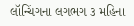લૉન્ચિંગના લગભગ ૩ મહિના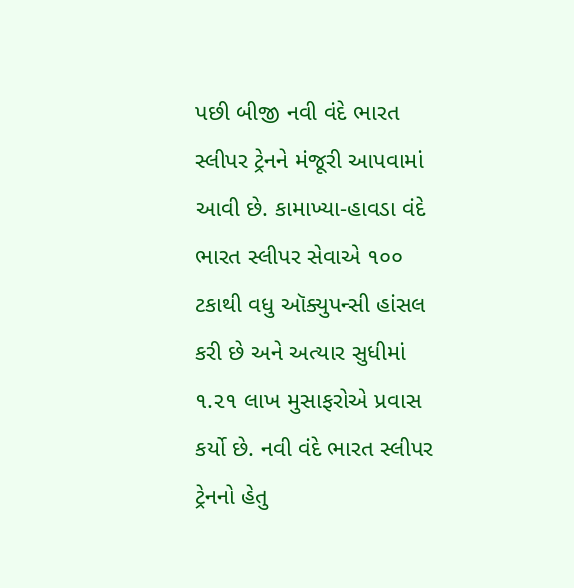પછી બીજી નવી વંદે ભારત સ્લીપર ટ્રેનને મંજૂરી આપવામાં આવી છે. કામાખ્યા-હાવડા વંદે ભારત સ્લીપર સેવાએ ૧૦૦ ટકાથી વધુ ઑક્યુપન્સી હાંસલ કરી છે અને અત્યાર સુધીમાં ૧.૨૧ લાખ મુસાફરોએ પ્રવાસ કર્યો છે. નવી વંદે ભારત સ્લીપર ટ્રેનનો હેતુ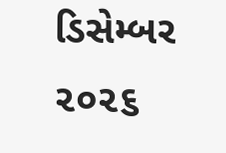ડિસેમ્બર ૨૦૨૬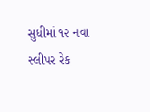સુધીમાં ૧૨ નવા સ્લીપર રેક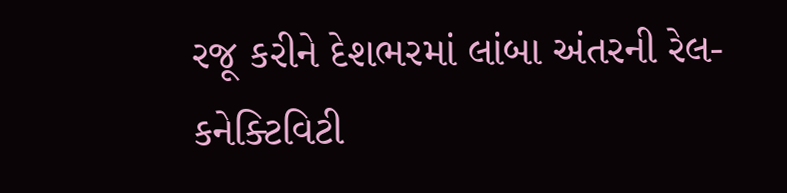રજૂ કરીને દેશભરમાં લાંબા અંતરની રેલ-કનેક્ટિવિટી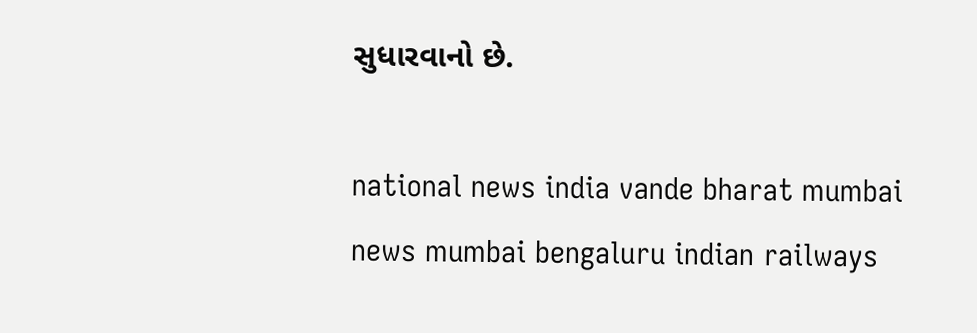સુધારવાનો છે.

national news india vande bharat mumbai news mumbai bengaluru indian railways